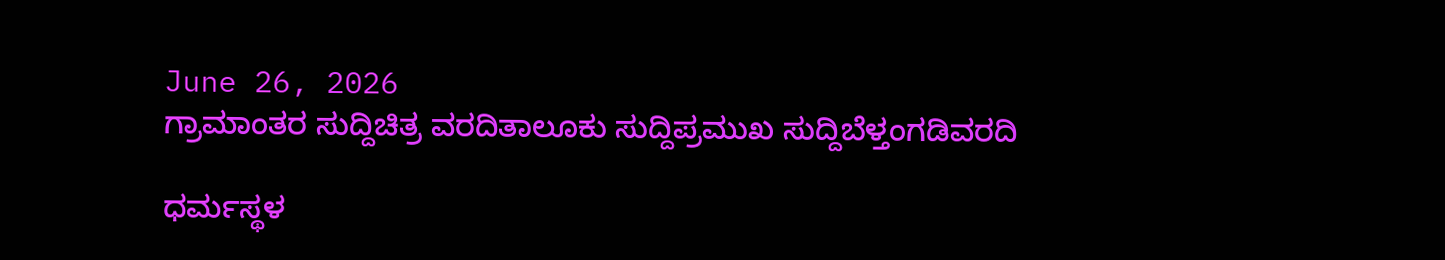June 26, 2026
ಗ್ರಾಮಾಂತರ ಸುದ್ದಿಚಿತ್ರ ವರದಿತಾಲೂಕು ಸುದ್ದಿಪ್ರಮುಖ ಸುದ್ದಿಬೆಳ್ತಂಗಡಿವರದಿ

ಧರ್ಮಸ್ಥಳ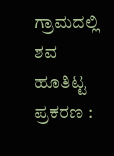ಗ್ರಾಮದಲ್ಲಿ ಶವ ಹೂತಿಟ್ಟ ಪ್ರಕರಣ :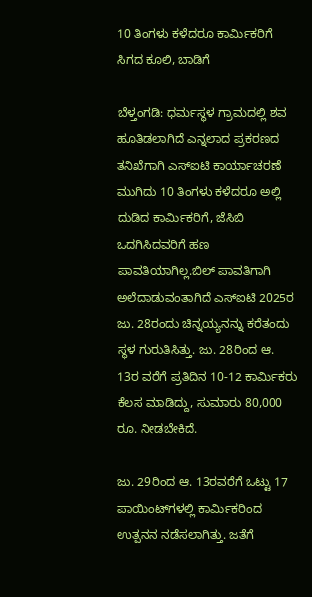10 ತಿಂಗಳು ಕಳೆದರೂ ಕಾರ್ಮಿಕರಿಗೆ ಸಿಗದ ಕೂಲಿ, ಬಾಡಿಗೆ

ಬೆಳ್ತಂಗಡಿ: ಧರ್ಮಸ್ಥಳ ಗ್ರಾಮದಲ್ಲಿ ಶವ ಹೂತಿಡಲಾಗಿದೆ ಎನ್ನಲಾದ ಪ್ರಕರಣದ ತನಿಖೆಗಾಗಿ ಎಸ್‌ಐಟಿ ಕಾರ್ಯಾಚರಣೆ ಮುಗಿದು 10 ತಿಂಗಳು ಕಳೆದರೂ ಅಲ್ಲಿ ದುಡಿದ ಕಾರ್ಮಿಕರಿಗೆ, ಜೆಸಿಬಿ ಒದಗಿಸಿದವರಿಗೆ ಹಣ ಪಾವತಿಯಾಗಿಲ್ಲ.ಬಿಲ್ ಪಾವತಿಗಾಗಿ ಅಲೆದಾಡುವಂತಾಗಿದೆ ಎಸ್‌ಐಟಿ 2025ರ ಜು. 28ರಂದು ಚಿನ್ನಯ್ಯನನ್ನು ಕರೆತಂದು ಸ್ಥಳ ಗುರುತಿಸಿತ್ತು. ಜು. 28ರಿಂದ ಆ. 13ರ ವರೆಗೆ ಪ್ರತಿದಿನ 10-12 ಕಾರ್ಮಿಕರು ಕೆಲಸ ಮಾಡಿದ್ದು, ಸುಮಾರು 80,000 ರೂ. ನೀಡಬೇಕಿದೆ.

ಜು. 29ರಿಂದ ಆ. 13ರವರೆಗೆ ಒಟ್ಟು 17 ಪಾಯಿಂಟ್‌ಗಳಲ್ಲಿ ಕಾರ್ಮಿಕರಿಂದ ಉತ್ಪನನ ನಡೆಸಲಾಗಿತ್ತು. ಜತೆಗೆ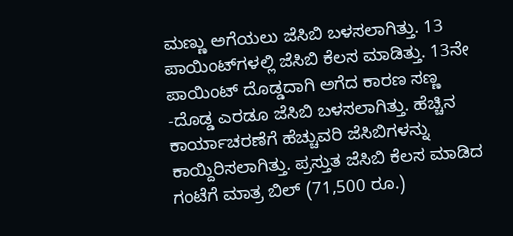ಮಣ್ಣು ಅಗೆಯಲು ಜೆಸಿಬಿ ಬಳಸಲಾಗಿತ್ತು. 13 ಪಾಯಿಂಟ್‌ಗಳಲ್ಲಿ ಜೆಸಿಬಿ ಕೆಲಸ ಮಾಡಿತ್ತು. 13ನೇ ಪಾಯಿಂಟ್ ದೊಡ್ಡದಾಗಿ ಅಗೆದ ಕಾರಣ ಸಣ್ಣ -ದೊಡ್ಡ ಎರಡೂ ಜೆಸಿಬಿ ಬಳಸಲಾಗಿತ್ತು. ಹೆಚ್ಚಿನ ಕಾರ್ಯಾಚರಣೆಗೆ ಹೆಚ್ಚುವರಿ ಜೆಸಿಬಿಗಳನ್ನು ಕಾಯ್ದಿರಿಸಲಾಗಿತ್ತು. ಪ್ರಸ್ತುತ ಜೆಸಿಬಿ ಕೆಲಸ ಮಾಡಿದ ಗಂಟೆಗೆ ಮಾತ್ರ ಬಿಲ್ (71,500 ರೂ.)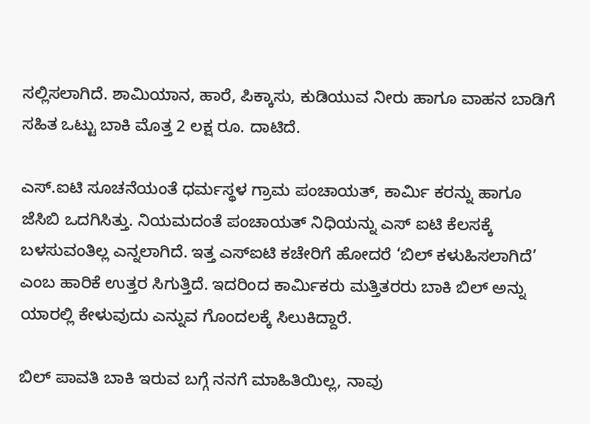ಸಲ್ಲಿಸಲಾಗಿದೆ. ಶಾಮಿಯಾನ, ಹಾರೆ, ಪಿಕ್ಕಾಸು, ಕುಡಿಯುವ ನೀರು ಹಾಗೂ ವಾಹನ ಬಾಡಿಗೆ ಸಹಿತ ಒಟ್ಟು ಬಾಕಿ ಮೊತ್ತ 2 ಲಕ್ಷ ರೂ. ದಾಟಿದೆ.

ಎಸ್.ಐಟಿ ಸೂಚನೆಯಂತೆ ಧರ್ಮಸ್ಥಳ ಗ್ರಾಮ ಪಂಚಾಯತ್, ಕಾರ್ಮಿ ಕರನ್ನು ಹಾಗೂ ಜೆಸಿಬಿ ಒದಗಿಸಿತ್ತು. ನಿಯಮದಂತೆ ಪಂಚಾಯತ್ ನಿಧಿಯನ್ನು ಎಸ್ ಐಟಿ ಕೆಲಸಕ್ಕೆ ಬಳಸುವಂತಿಲ್ಲ ಎನ್ನಲಾಗಿದೆ. ಇತ್ತ ಎಸ್‌ಐಟಿ ಕಚೇರಿಗೆ ಹೋದರೆ ‘ಬಿಲ್ ಕಳುಹಿಸಲಾಗಿದೆ’ ಎಂಬ ಹಾರಿಕೆ ಉತ್ತರ ಸಿಗುತ್ತಿದೆ. ಇದರಿಂದ ಕಾರ್ಮಿಕರು ಮತ್ತಿತರರು ಬಾಕಿ ಬಿಲ್ ಅನ್ನು ಯಾರಲ್ಲಿ ಕೇಳುವುದು ಎನ್ನುವ ಗೊಂದಲಕ್ಕೆ ಸಿಲುಕಿದ್ದಾರೆ.

ಬಿಲ್‌ ಪಾವತಿ ಬಾಕಿ ಇರುವ ಬಗ್ಗೆ ನನಗೆ ಮಾಹಿತಿಯಿಲ್ಲ, ನಾವು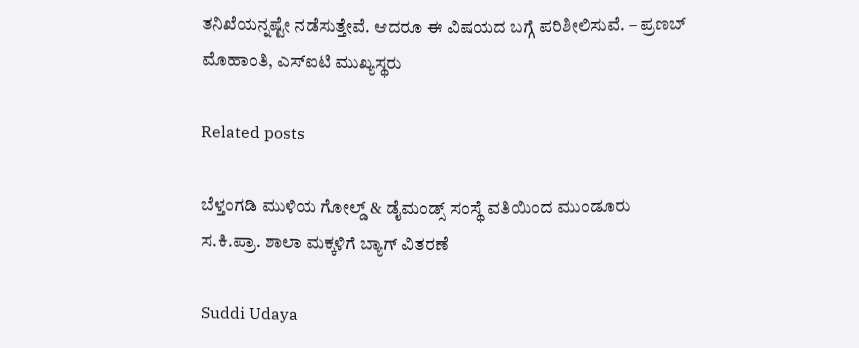ತನಿಖೆಯನ್ನಷ್ಟೇ ನಡೆಸುತ್ತೇವೆ. ಆದರೂ ಈ ವಿಷಯದ ಬಗ್ಗೆ ಪರಿಶೀಲಿಸುವೆ. – ಪ್ರಣಬ್ ಮೊಹಾಂತಿ, ಎಸ್‌ಐಟಿ ಮುಖ್ಯಸ್ಥರು

Related posts

ಬೆಳ್ತಂಗಡಿ ಮುಳಿಯ ಗೋಲ್ಡ್ & ಡೈಮಂಡ್ಸ್ ಸಂಸ್ಥೆ ವತಿಯಿಂದ ಮುಂಡೂರು ಸ.ಕಿ.ಪ್ರಾ. ಶಾಲಾ ಮಕ್ಕಳಿಗೆ ಬ್ಯಾಗ್ ವಿತರಣೆ

Suddi Udaya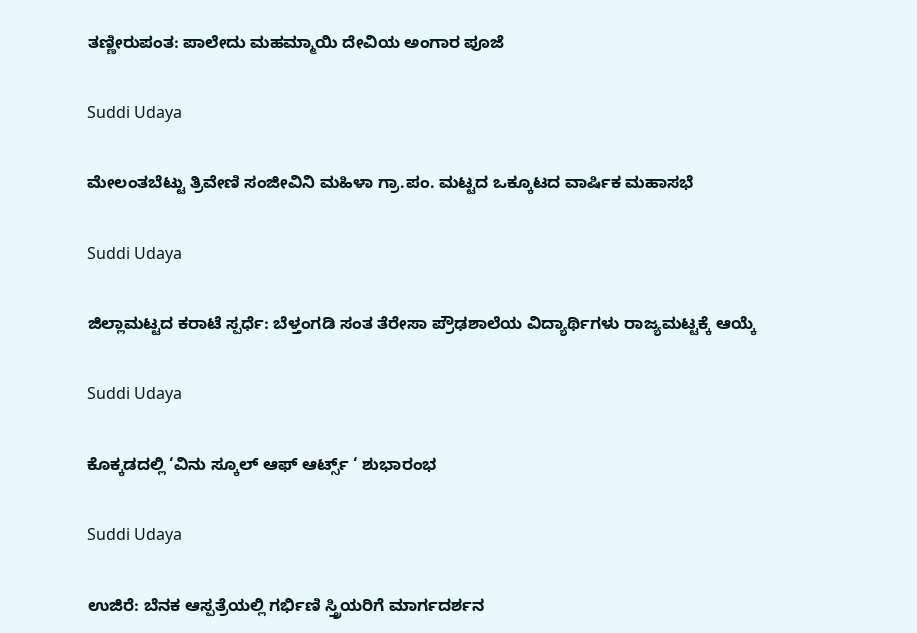ತಣ್ಣೀರುಪಂತ: ಪಾಲೇದು ಮಹಮ್ಮಾಯಿ ದೇವಿಯ ಅಂಗಾರ ಪೂಜೆ

Suddi Udaya

ಮೇಲಂತಬೆಟ್ಟು ತ್ರಿವೇಣಿ ಸಂಜೀವಿನಿ ಮಹಿಳಾ ಗ್ರಾ.ಪಂ. ಮಟ್ಟದ ಒಕ್ಕೂಟದ ವಾರ್ಷಿಕ ಮಹಾಸಭೆ

Suddi Udaya

ಜಿಲ್ಲಾಮಟ್ಟದ ಕರಾಟೆ ಸ್ಪರ್ಧೆ: ಬೆಳ್ತಂಗಡಿ ಸಂತ ತೆರೇಸಾ ಪ್ರೌಢಶಾಲೆಯ ವಿದ್ಯಾರ್ಥಿಗಳು ರಾಜ್ಯಮಟ್ಟಕ್ಕೆ ಆಯ್ಕೆ

Suddi Udaya

ಕೊಕ್ಕಡದಲ್ಲಿ ‘ವಿನು ಸ್ಕೂಲ್ ಆಫ್ ಆರ್ಟ್ಸ್ ‘ ಶುಭಾರಂಭ

Suddi Udaya

ಉಜಿರೆ: ಬೆನಕ ಆಸ್ಪತ್ರೆಯಲ್ಲಿ ಗರ್ಭಿಣಿ ಸ್ತ್ರಿಯರಿಗೆ ಮಾರ್ಗದರ್ಶನ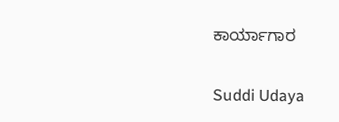ಕಾರ್ಯಾಗಾರ

Suddi Udaya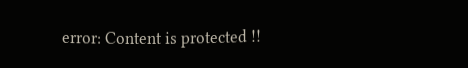error: Content is protected !!